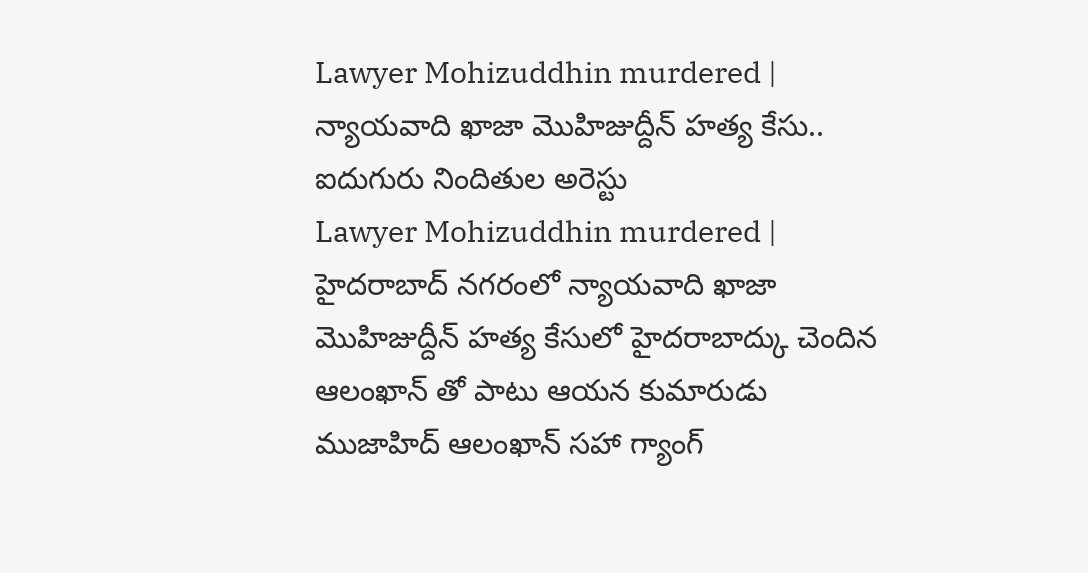Lawyer Mohizuddhin murdered | న్యాయవాది ఖాజా మొహిజుద్దీన్ హత్య కేసు.. ఐదుగురు నిందితుల అరెస్టు
Lawyer Mohizuddhin murdered | హైదరాబాద్ నగరంలో న్యాయవాది ఖాజా మొహిజుద్దీన్ హత్య కేసులో హైదరాబాద్కు చెందిన ఆలంఖాన్ తో పాటు ఆయన కుమారుడు ముజాహిద్ ఆలంఖాన్ సహా గ్యాంగ్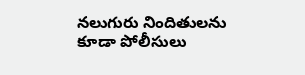నలుగురు నిందితులను కూడా పోలీసులు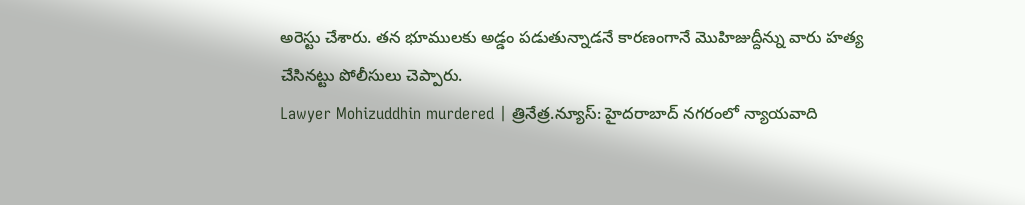అరెస్టు చేశారు. తన భూములకు అడ్డం పడుతున్నాడనే కారణంగానే మొహిజుద్దీన్ను వారు హత్య చేసినట్టు పోలీసులు చెప్పారు.
Lawyer Mohizuddhin murdered | త్రినేత్ర.న్యూస్: హైదరాబాద్ నగరంలో న్యాయవాది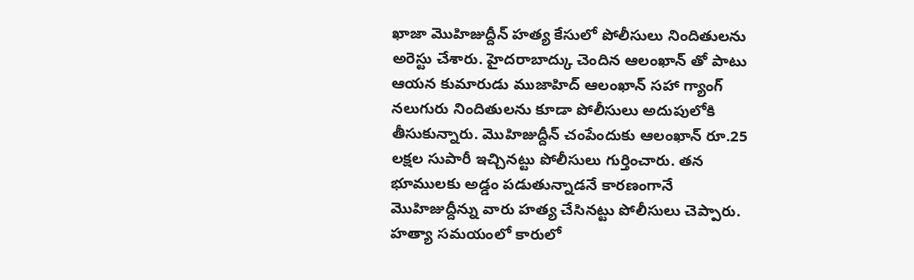ఖాజా మొహిజుద్దీన్ హత్య కేసులో పోలీసులు నిందితులను అరెస్టు చేశారు. హైదరాబాద్కు చెందిన ఆలంఖాన్ తో పాటు ఆయన కుమారుడు ముజాహిద్ ఆలంఖాన్ సహా గ్యాంగ్ నలుగురు నిందితులను కూడా పోలీసులు అదుపులోకి తీసుకున్నారు. మొహిజుద్దీన్ చంపేందుకు ఆలంఖాన్ రూ.25 లక్షల సుపారీ ఇచ్చినట్టు పోలీసులు గుర్తించారు. తన భూములకు అడ్డం పడుతున్నాడనే కారణంగానే మొహిజుద్దీన్ను వారు హత్య చేసినట్టు పోలీసులు చెప్పారు.
హత్యా సమయంలో కారులో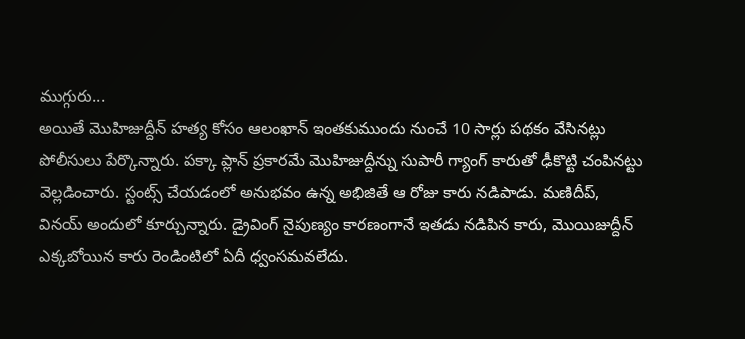ముగ్గురు...
అయితే మొహిజుద్దీన్ హత్య కోసం ఆలంఖాన్ ఇంతకుముందు నుంచే 10 సార్లు పథకం వేసినట్లు పోలీసులు పేర్కొన్నారు. పక్కా ప్లాన్ ప్రకారమే మొహిజుద్దీన్ను సుపారీ గ్యాంగ్ కారుతో ఢీకొట్టి చంపినట్టు వెల్లడించారు. స్టంట్స్ చేయడంలో అనుభవం ఉన్న అభిజితే ఆ రోజు కారు నడిపాడు. మణిదీప్, వినయ్ అందులో కూర్చున్నారు. డ్రైవింగ్ నైపుణ్యం కారణంగానే ఇతడు నడిపిన కారు, మొయిజుద్దీన్ ఎక్కబోయిన కారు రెండింటిలో ఏదీ ధ్వంసమవలేదు.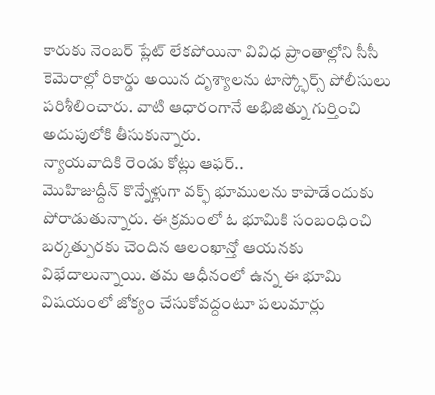కారుకు నెంబర్ ప్లేట్ లేకపోయినా వివిధ ప్రాంతాల్లోని సీసీ కెమెరాల్లో రికార్డు అయిన దృశ్యాలను టాస్క్ఫోర్స్ పోలీసులు పరిశీలించారు. వాటి ఆధారంగానే అభిజిత్ను గుర్తించి అదుపులోకి తీసుకున్నారు.
న్యాయవాదికి రెండు కోట్లు ఆఫర్..
మొహిజుద్దీన్ కొన్నేళ్లుగా వక్ఫ్ భూములను కాపాడేందుకు పోరాడుతున్నారు. ఈ క్రమంలో ఓ భూమికి సంబంధించి బర్కత్పురకు చెందిన ఆలంఖాన్తో ఆయనకు విభేదాలున్నాయి. తమ ఆధీనంలో ఉన్న ఈ భూమి విషయంలో జోక్యం చేసుకోవద్దంటూ పలుమార్లు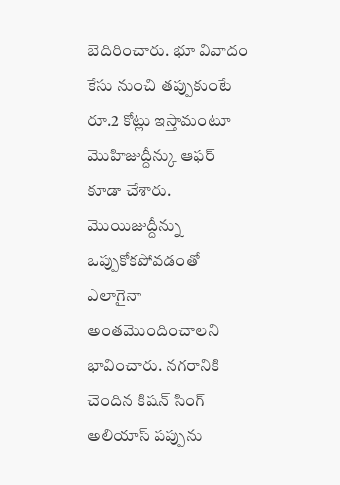బెదిరించారు. భూ వివాదం కేసు నుంచి తప్పుకుంటే రూ.2 కోట్లు ఇస్తామంటూ మొహిజుద్దీన్కు ఆఫర్ కూడా చేశారు. మొయిజుద్దీన్ను ఒప్పుకోకపోవడంతో ఎలాగైనా అంతమొందించాలని భావించారు. నగరానికి చెందిన కిషన్ సింగ్ అలియాస్ పప్పును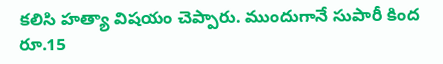కలిసి హత్యా విషయం చెప్పారు. ముందుగానే సుపారీ కింద రూ.15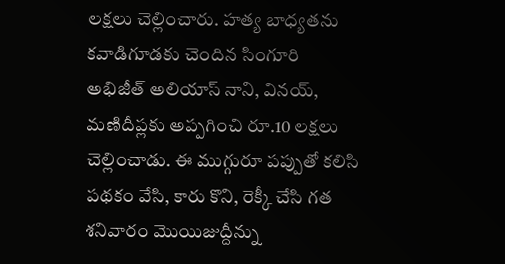లక్షలు చెల్లించారు. హత్య బాధ్యతను కవాడిగూడకు చెందిన సింగూరి అభిజీత్ అలియాస్ నాని, వినయ్, మణిదీప్లకు అప్పగించి రూ.10 లక్షలు చెల్లించాడు. ఈ ముగ్గురూ పప్పుతో కలిసి పథకం వేసి, కారు కొని, రెక్కీ చేసి గత శనివారం మొయిజుద్దీన్ను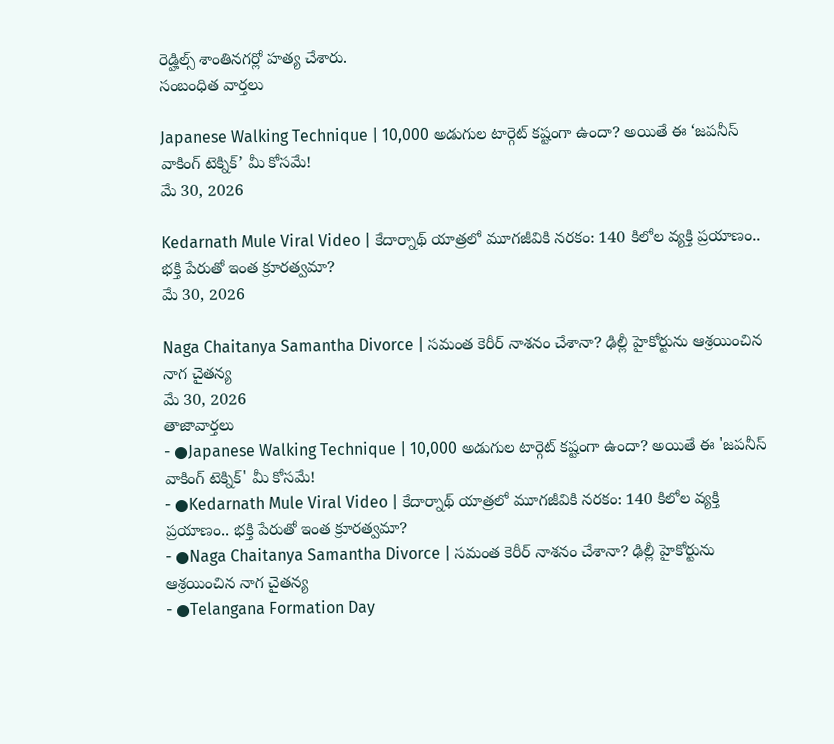రెడ్హిల్స్ శాంతినగర్లో హత్య చేశారు.
సంబంధిత వార్తలు

Japanese Walking Technique | 10,000 అడుగుల టార్గెట్ కష్టంగా ఉందా? అయితే ఈ ‘జపనీస్ వాకింగ్ టెక్నిక్’ మీ కోసమే!
మే 30, 2026

Kedarnath Mule Viral Video | కేదార్నాథ్ యాత్రలో మూగజీవికి నరకం: 140 కిలోల వ్యక్తి ప్రయాణం.. భక్తి పేరుతో ఇంత క్రూరత్వమా?
మే 30, 2026

Naga Chaitanya Samantha Divorce | సమంత కెరీర్ నాశనం చేశానా? ఢిల్లీ హైకోర్టును ఆశ్రయించిన నాగ చైతన్య
మే 30, 2026
తాజావార్తలు
- ●Japanese Walking Technique | 10,000 అడుగుల టార్గెట్ కష్టంగా ఉందా? అయితే ఈ 'జపనీస్ వాకింగ్ టెక్నిక్' మీ కోసమే!
- ●Kedarnath Mule Viral Video | కేదార్నాథ్ యాత్రలో మూగజీవికి నరకం: 140 కిలోల వ్యక్తి ప్రయాణం.. భక్తి పేరుతో ఇంత క్రూరత్వమా?
- ●Naga Chaitanya Samantha Divorce | సమంత కెరీర్ నాశనం చేశానా? ఢిల్లీ హైకోర్టును ఆశ్రయించిన నాగ చైతన్య
- ●Telangana Formation Day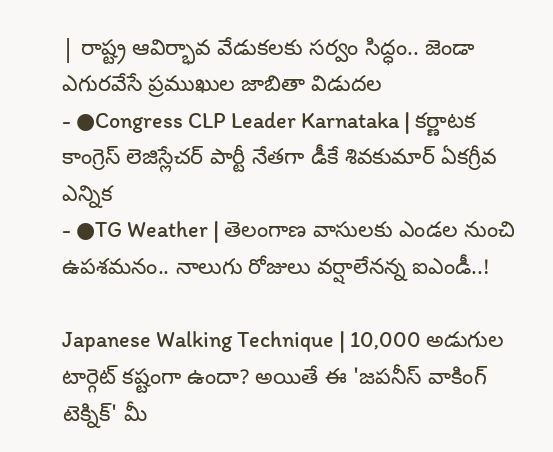| రాష్ట్ర ఆవిర్భావ వేడుకలకు సర్వం సిద్ధం.. జెండా ఎగురవేసే ప్రముఖుల జాబితా విడుదల
- ●Congress CLP Leader Karnataka | కర్ణాటక కాంగ్రెస్ లెజిస్లేచర్ పార్టీ నేతగా డీకే శివకుమార్ ఏకగ్రీవ ఎన్నిక
- ●TG Weather | తెలంగాణ వాసులకు ఎండల నుంచి ఉపశమనం.. నాలుగు రోజులు వర్షాలేనన్న ఐఎండీ..!

Japanese Walking Technique | 10,000 అడుగుల టార్గెట్ కష్టంగా ఉందా? అయితే ఈ 'జపనీస్ వాకింగ్ టెక్నిక్' మీ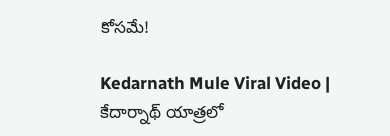కోసమే!

Kedarnath Mule Viral Video | కేదార్నాథ్ యాత్రలో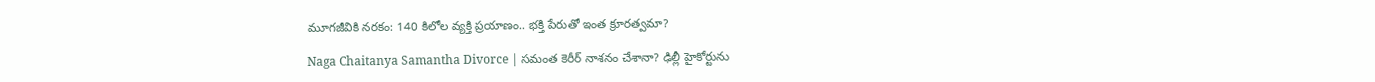మూగజీవికి నరకం: 140 కిలోల వ్యక్తి ప్రయాణం.. భక్తి పేరుతో ఇంత క్రూరత్వమా?

Naga Chaitanya Samantha Divorce | సమంత కెరీర్ నాశనం చేశానా? ఢిల్లీ హైకోర్టును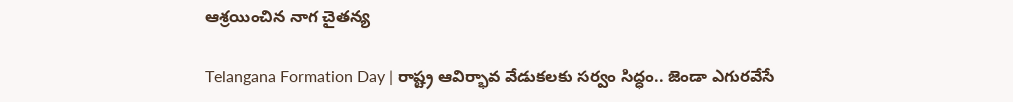ఆశ్రయించిన నాగ చైతన్య

Telangana Formation Day | రాష్ట్ర ఆవిర్భావ వేడుకలకు సర్వం సిద్ధం.. జెండా ఎగురవేసే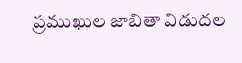ప్రముఖుల జాబితా విడుదల